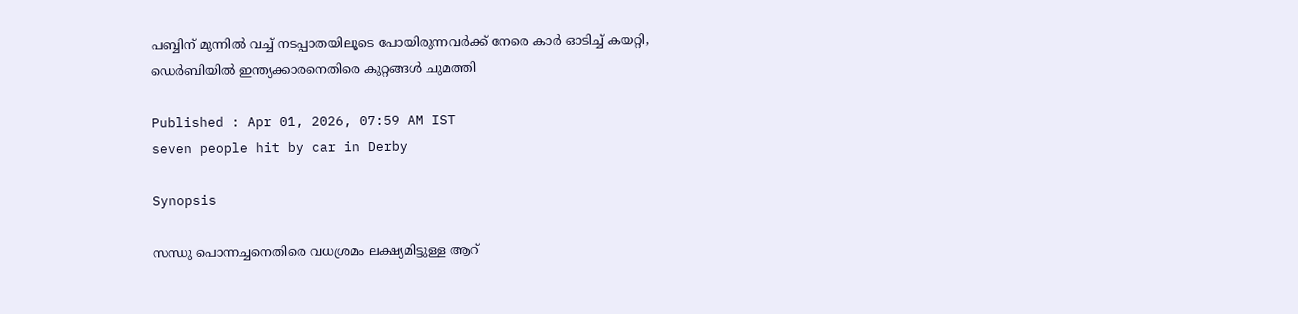പബ്ബിന് മുന്നിൽ വച്ച് നടപ്പാതയിലൂടെ പോയിരുന്നവർക്ക് നേരെ കാർ ഓടിച്ച് കയറ്റി, ഡെർബിയിൽ ഇന്ത്യക്കാരനെതിരെ കുറ്റങ്ങൾ ചുമത്തി

Published : Apr 01, 2026, 07:59 AM IST
seven people hit by car in Derby

Synopsis

സന്ധു പൊന്നച്ചനെതിരെ വധശ്രമം ലക്ഷ്യമിട്ടുള്ള ആറ്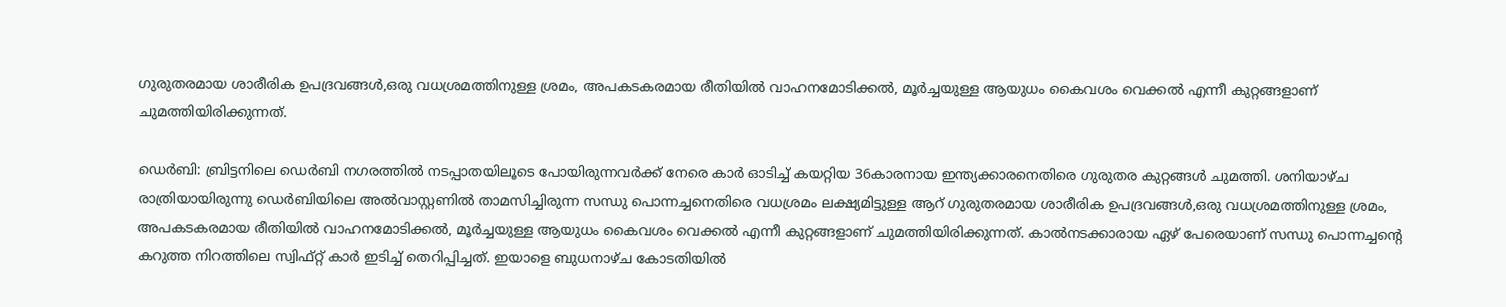ഗുരുതരമായ ശാരീരിക ഉപദ്രവങ്ങൾ,ഒരു വധശ്രമത്തിനുള്ള ശ്രമം, അപകടകരമായ രീതിയിൽ വാഹനമോടിക്കൽ, മൂർച്ചയുള്ള ആയുധം കൈവശം വെക്കൽ എന്നീ കുറ്റങ്ങളാണ് ചുമത്തിയിരിക്കുന്നത്.

ഡെർബി: ബ്രിട്ടനിലെ ഡെർബി നഗരത്തിൽ നടപ്പാതയിലൂടെ പോയിരുന്നവർക്ക് നേരെ കാർ ഓടിച്ച് കയറ്റിയ 36കാരനായ ഇന്ത്യക്കാരനെതിരെ ഗുരുതര കുറ്റങ്ങൾ ചുമത്തി. ശനിയാഴ്ച രാത്രിയായിരുന്നു ഡെർബിയിലെ അൽവാസ്റ്റണിൽ താമസിച്ചിരുന്ന സന്ധു പൊന്നച്ചനെതിരെ വധശ്രമം ലക്ഷ്യമിട്ടുള്ള ആറ് ഗുരുതരമായ ശാരീരിക ഉപദ്രവങ്ങൾ,ഒരു വധശ്രമത്തിനുള്ള ശ്രമം, അപകടകരമായ രീതിയിൽ വാഹനമോടിക്കൽ, മൂർച്ചയുള്ള ആയുധം കൈവശം വെക്കൽ എന്നീ കുറ്റങ്ങളാണ് ചുമത്തിയിരിക്കുന്നത്. കാൽനടക്കാരായ ഏഴ് പേരെയാണ് സന്ധു പൊന്നച്ചന്റെ കറുത്ത നിറത്തിലെ സ്വിഫ്റ്റ് കാർ ഇടിച്ച് തെറിപ്പിച്ചത്. ഇയാളെ ബുധനാഴ്ച കോടതിയിൽ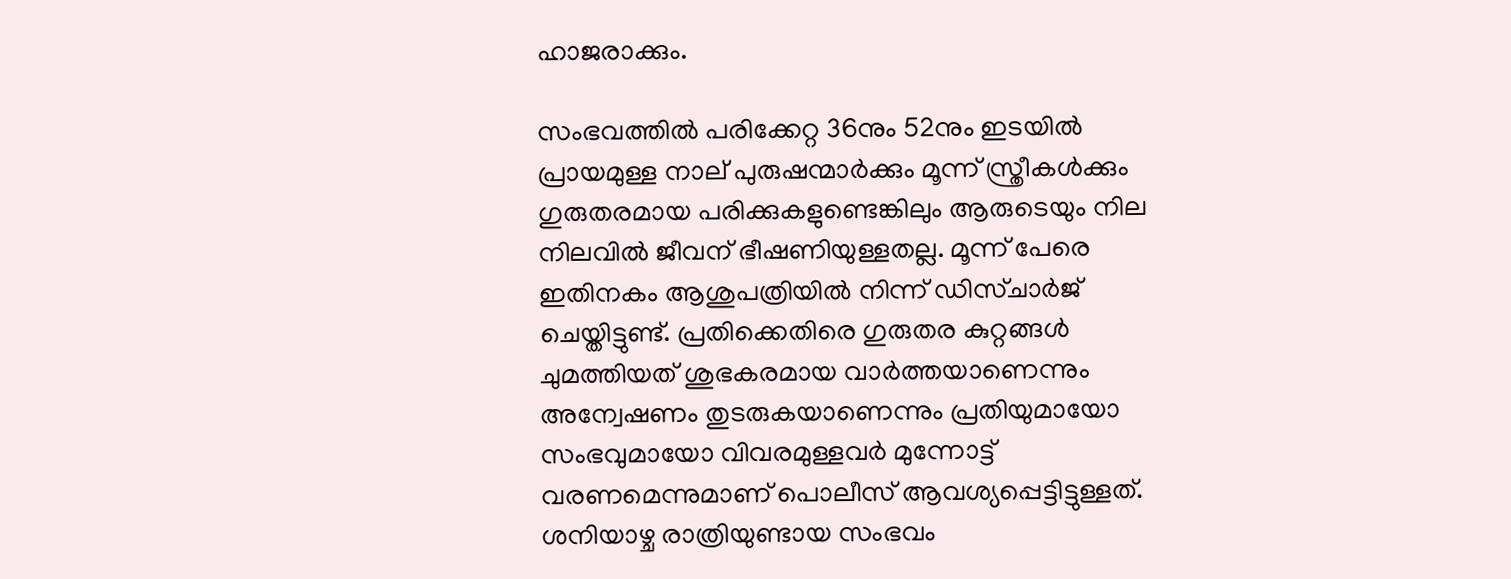ഹാജരാക്കും.

സംഭവത്തിൽ പരിക്കേറ്റ 36നും 52നും ഇടയിൽ പ്രായമുള്ള നാല് പുരുഷന്മാർക്കും മൂന്ന് സ്ത്രീകൾക്കും ഗുരുതരമായ പരിക്കുകളുണ്ടെങ്കിലും ആരുടെയും നില നിലവിൽ ജീവന് ഭീഷണിയുള്ളതല്ല. മൂന്ന് പേരെ ഇതിനകം ആശുപത്രിയിൽ നിന്ന് ഡിസ്ചാർജ് ചെയ്തിട്ടുണ്ട്. പ്രതിക്കെതിരെ ഗുരുതര കുറ്റങ്ങൾ ചുമത്തിയത് ശുഭകരമായ വാർത്തയാണെന്നും അന്വേഷണം തുടരുകയാണെന്നും പ്രതിയുമായോ സംഭവുമായോ വിവരമുള്ളവർ മുന്നോട്ട് വരണമെന്നുമാണ് പൊലീസ് ആവശ്യപ്പെട്ടിട്ടുള്ളത്. ശനിയാഴ്ച രാത്രിയുണ്ടായ സംഭവം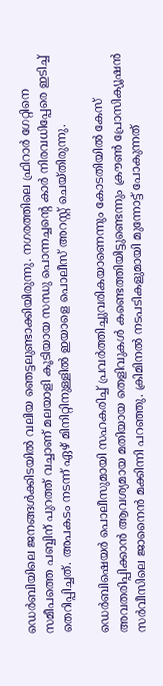ഡെർബിയിലെ ജനങ്ങൾക്കിടയിൽ വലിയ ഞെട്ടലുണ്ടാക്കിയിരുന്നു. നഗരത്തിലെ ഫ്രിറാർ ഗേറ്റിനെ സമീപത്തെ പബ്ബിന് പുറത്ത് വച്ചാണ് മലയാളി കൂടിയായ സന്ധു പൊന്നച്ചന്റെ കാർ നിരവധിപ്പേരെ ഇടിച്ച് തെറിപ്പിച്ചത്. അപകടം നടന്ന് ഏഴ് മിനിറ്റിനുള്ളിൽ ഇയാളെ പൊലീസ് അറസ്റ്റ് ചെയ്തിരുന്നു.

ഡെർബിഷെയർ പൊലീസുമായി സഹകരിച്ച് പ്രവർത്തിച്ചുവരികയാണെന്നും കോടതിയിൽ കേസ് അവതരിപ്പിക്കാൻ ആവശ്യമായ മതിയായ തെളിവുകൾ കണ്ടെത്തിയിട്ടുണ്ടെന്നും ക്രൗൺ പ്രോസിക്യൂഷൻ സർവീസിലെ ജാനൈൻ മക്കിന്നി പറഞ്ഞു. ക്രിമിനൽ നടപടികളുമായി മുന്നോട്ട് പോകുന്നത്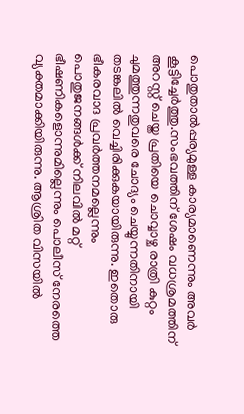പൊതുതാൽപ്പര്യമുള്ള കാര്യമാണെന്നും അവർ കൂട്ടിച്ചേർത്തു.സംഭവത്തിന് ശേഷം വധശ്രമത്തിന് അറസ്റ്റ് ചെയ്ത പ്രതിയെ ചൊവ്വാഴ്ച രാത്രി കുറ്റം ചുമത്തുന്നതുവരെ ചോദ്യം ചെയ്യുന്നതിനായി തടങ്കലിൽ വെച്ചിരിക്കുകയായിരുന്നു. ഇതൊരു ഭീകരവാദ പ്രവർത്തനമല്ലെന്നും പൊതുജനങ്ങൾക്ക് നിലവിൽ മറ്റ് ഭീഷണികളൊന്നുമില്ലെന്നും പൊലീസ് നേരത്തെ വ്യക്തമാക്കിയിരുന്നു. ആശ്രിത വിസയിൽ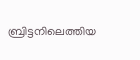ബ്രിട്ടനിലെത്തിയ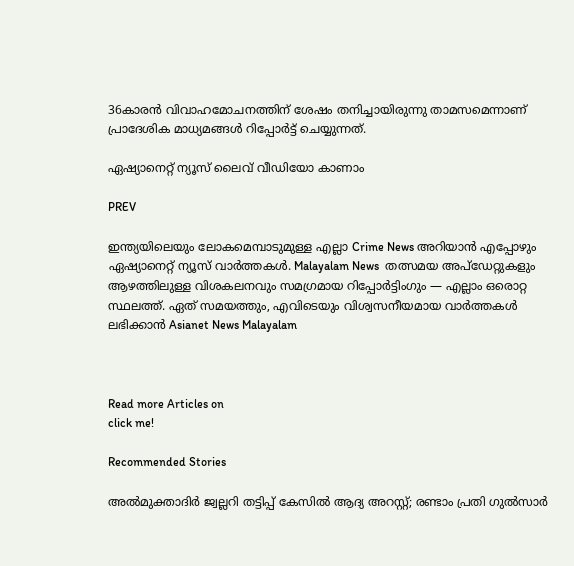36കാരൻ വിവാഹമോചനത്തിന് ശേഷം തനിച്ചായിരുന്നു താമസമെന്നാണ് പ്രാദേശിക മാധ്യമങ്ങൾ റിപ്പോർട്ട് ചെയ്യുന്നത്.

ഏഷ്യാനെറ്റ് ന്യൂസ് ലൈവ് വീഡിയോ കാണാം

PREV

ഇന്ത്യയിലെയും ലോകമെമ്പാടുമുള്ള എല്ലാ Crime News അറിയാൻ എപ്പോഴും ഏഷ്യാനെറ്റ് ന്യൂസ് വാർത്തകൾ. Malayalam News  തത്സമയ അപ്‌ഡേറ്റുകളും ആഴത്തിലുള്ള വിശകലനവും സമഗ്രമായ റിപ്പോർട്ടിംഗും — എല്ലാം ഒരൊറ്റ സ്ഥലത്ത്. ഏത് സമയത്തും, എവിടെയും വിശ്വസനീയമായ വാർത്തകൾ ലഭിക്കാൻ Asianet News Malayalam



Read more Articles on
click me!

Recommended Stories

അൽമുക്താദിർ ജ്വല്ലറി തട്ടിപ്പ് കേസിൽ ആദ്യ അറസ്റ്റ്; രണ്ടാം പ്രതി ഗുൽസാർ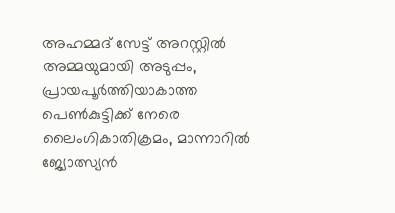അഹമ്മദ് സേട്ട് അറസ്റ്റിൽ
അമ്മയുമായി അടുപ്പം, പ്രായപൂർത്തിയാകാത്ത പെൺകുട്ടിക്ക് നേരെ ലൈംഗികാതിക്രമം, മാന്നാറിൽ ജ്യോത്സ്യൻ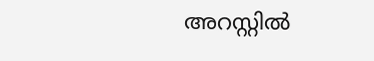അറസ്റ്റിൽ